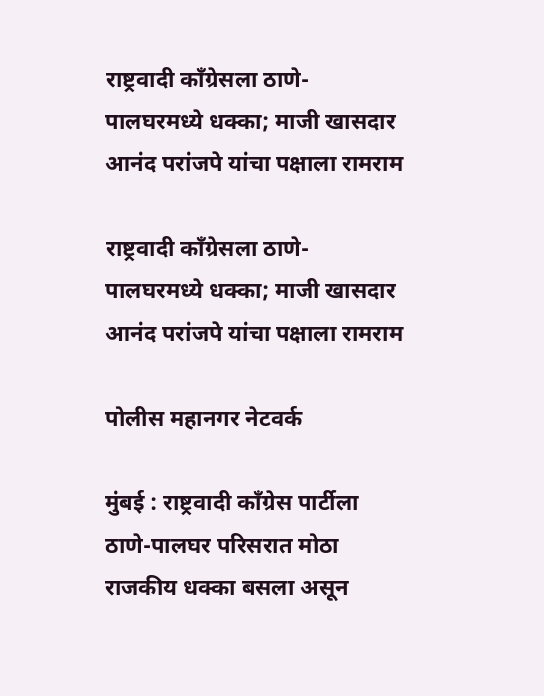राष्ट्रवादी काँग्रेसला ठाणे-पालघरमध्ये धक्का; माजी खासदार आनंद परांजपे यांचा पक्षाला रामराम

राष्ट्रवादी काँग्रेसला ठाणे-पालघरमध्ये धक्का; माजी खासदार आनंद परांजपे यांचा पक्षाला रामराम

पोलीस महानगर नेटवर्क

मुंबई : राष्ट्रवादी काँग्रेस पार्टीला ठाणे-पालघर परिसरात मोठा राजकीय धक्का बसला असून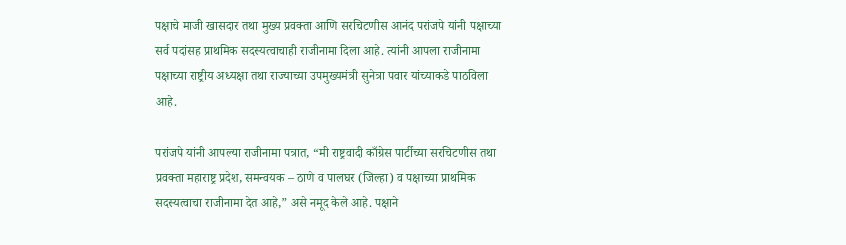पक्षाचे माजी खासदार तथा मुख्य प्रवक्ता आणि सरचिटणीस आनंद परांजपे यांनी पक्षाच्या सर्व पदांसह प्राथमिक सदस्यत्वाचाही राजीनामा दिला आहे. त्यांनी आपला राजीनामा पक्षाच्या राष्ट्रीय अध्यक्षा तथा राज्याच्या उपमुख्यमंत्री सुनेत्रा पवार यांच्याकडे पाठविला आहे.

परांजपे यांनी आपल्या राजीनामा पत्रात, “मी राष्ट्रवादी काँग्रेस पार्टीच्या सरचिटणीस तथा प्रवक्ता महाराष्ट्र प्रदेश, समन्वयक – ठाणे व पालघर (जिल्हा) व पक्षाच्या प्राथमिक सदस्यत्वाचा राजीनामा देत आहे,” असे नमूद केले आहे. पक्षाने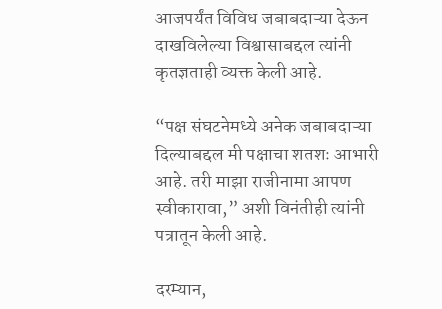आजपर्यंत विविध जबाबदाऱ्या देऊन दाखविलेल्या विश्वासाबद्दल त्यांनी कृतज्ञताही व्यक्त केली आहे.

“पक्ष संघटनेमध्ये अनेक जबाबदाऱ्या दिल्याबद्दल मी पक्षाचा शतशः आभारी आहे. तरी माझा राजीनामा आपण स्वीकारावा,” अशी विनंतीही त्यांनी पत्रातून केली आहे.

दरम्यान,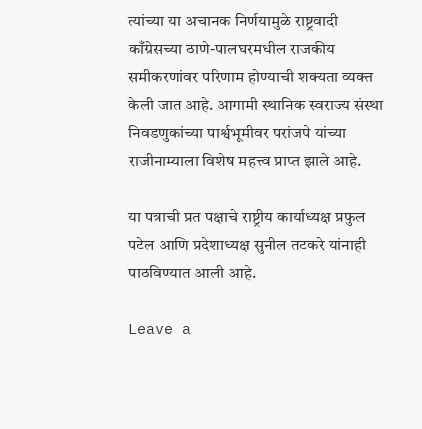त्यांच्या या अचानक निर्णयामुळे राष्ट्रवादी काँग्रेसच्या ठाणे-पालघरमधील राजकीय समीकरणांवर परिणाम होण्याची शक्यता व्यक्त केली जात आहे. आगामी स्थानिक स्वराज्य संस्था निवडणुकांच्या पार्श्वभूमीवर परांजपे यांच्या राजीनाम्याला विशेष महत्त्व प्राप्त झाले आहे.

या पत्राची प्रत पक्षाचे राष्ट्रीय कार्याध्यक्ष प्रफुल पटेल आणि प्रदेशाध्यक्ष सुनील तटकरे यांनाही पाठविण्यात आली आहे.

Leave a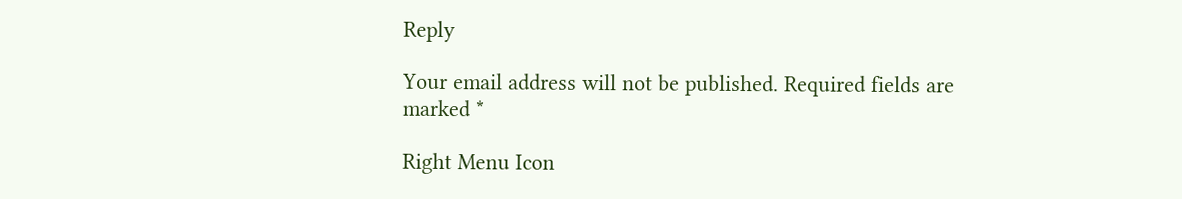Reply

Your email address will not be published. Required fields are marked *

Right Menu Icon